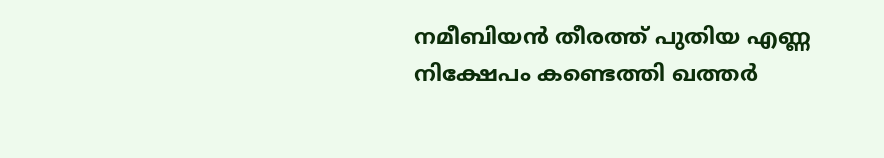നമീബിയൻ തീരത്ത് പുതിയ എണ്ണ നിക്ഷേപം കണ്ടെത്തി ഖത്തർ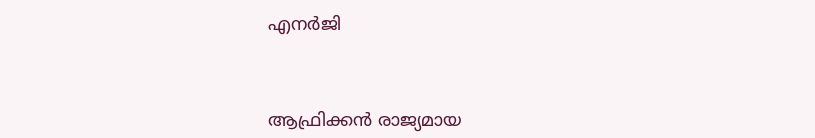എനർജി



ആഫ്രിക്കൻ രാജ്യമായ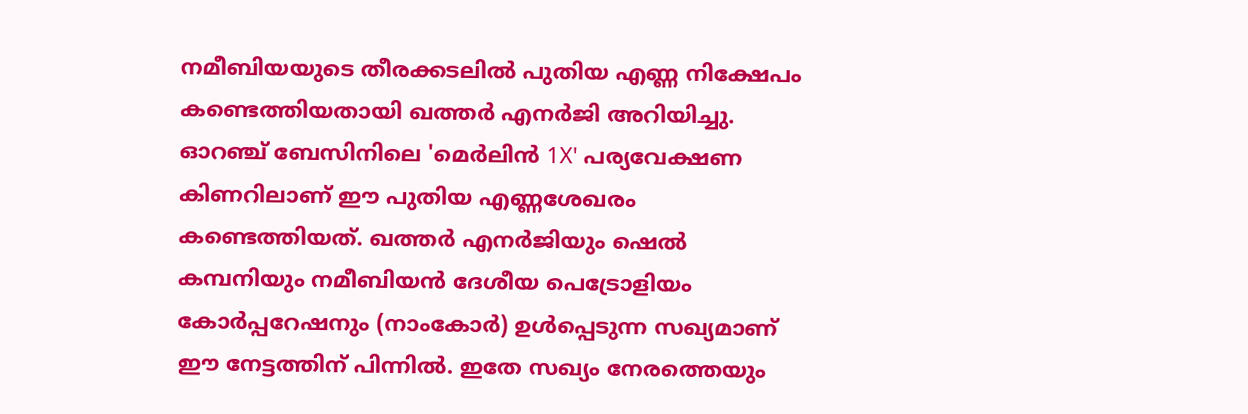നമീബിയയുടെ തീരക്കടലിൽ പുതിയ എണ്ണ നിക്ഷേപം കണ്ടെത്തിയതായി ഖത്തർ എനർജി അറിയിച്ചു. ഓറഞ്ച് ബേസിനിലെ 'മെർലിൻ 1X' പര്യവേക്ഷണ കിണറിലാണ് ഈ പുതിയ എണ്ണശേഖരം കണ്ടെത്തിയത്. ഖത്തർ എനർജിയും ഷെൽ കമ്പനിയും നമീബിയൻ ദേശീയ പെട്രോളിയം കോർപ്പറേഷനും (നാംകോർ) ഉൾപ്പെടുന്ന സഖ്യമാണ് ഈ നേട്ടത്തിന് പിന്നിൽ. ഇതേ സഖ്യം നേരത്തെയും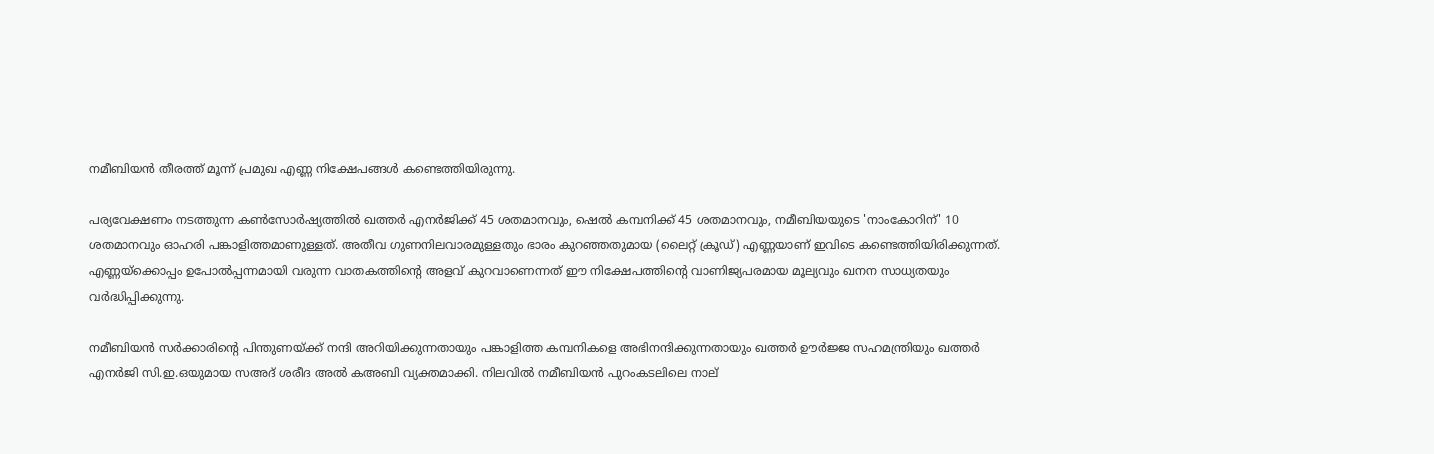നമീബിയൻ തീരത്ത് മൂന്ന് പ്രമുഖ എണ്ണ നിക്ഷേപങ്ങൾ കണ്ടെത്തിയിരുന്നു.

പര്യവേക്ഷണം നടത്തുന്ന കൺസോർഷ്യത്തിൽ ഖത്തർ എനർജിക്ക് 45 ശതമാനവും, ഷെൽ കമ്പനിക്ക് 45 ശതമാനവും, നമീബിയയുടെ 'നാംകോറിന്' 10 ശതമാനവും ഓഹരി പങ്കാളിത്തമാണുള്ളത്. അതീവ ഗുണനിലവാരമുള്ളതും ഭാരം കുറഞ്ഞതുമായ (ലൈറ്റ് ക്രൂഡ്) എണ്ണയാണ് ഇവിടെ കണ്ടെത്തിയിരിക്കുന്നത്. എണ്ണയ്‌ക്കൊപ്പം ഉപോൽപ്പന്നമായി വരുന്ന വാതകത്തിന്റെ അളവ് കുറവാണെന്നത് ഈ നിക്ഷേപത്തിന്റെ വാണിജ്യപരമായ മൂല്യവും ഖനന സാധ്യതയും വർദ്ധിപ്പിക്കുന്നു.

നമീബിയൻ സർക്കാരിന്റെ പിന്തുണയ്ക്ക് നന്ദി അറിയിക്കുന്നതായും പങ്കാളിത്ത കമ്പനികളെ അഭിനന്ദിക്കുന്നതായും ഖത്തർ ഊർജ്ജ സഹമന്ത്രിയും ഖത്തർ എനർജി സി.ഇ.ഒയുമായ സഅദ് ശരീദ അൽ കഅബി വ്യക്തമാക്കി. നിലവിൽ നമീബിയൻ പുറംകടലിലെ നാല്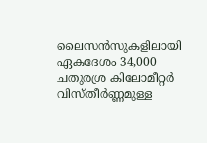ലൈസൻസുകളിലായി ഏകദേശം 34,000 ചതുരശ്ര കിലോമീറ്റർ വിസ്തീർണ്ണമുള്ള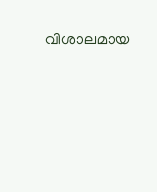വിശാലമായ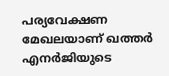പര്യവേക്ഷണ മേഖലയാണ് ഖത്തർ എനർജിയുടെ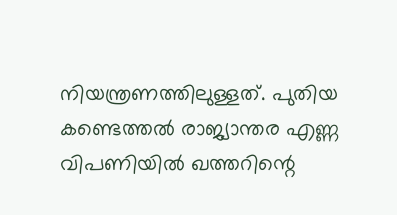നിയന്ത്രണത്തിലുള്ളത്. പുതിയ കണ്ടെത്തൽ രാജ്യാന്തര എണ്ണ വിപണിയിൽ ഖത്തറിന്റെ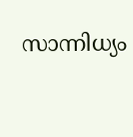സാന്നിധ്യം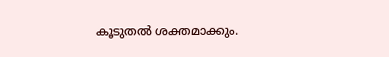കൂടുതൽ ശക്തമാക്കും.